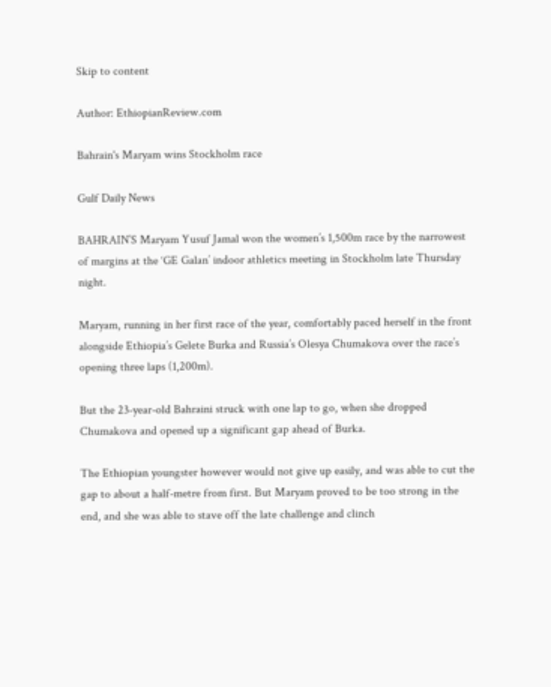Skip to content

Author: EthiopianReview.com

Bahrain's Maryam wins Stockholm race

Gulf Daily News

BAHRAIN’S Maryam Yusuf Jamal won the women’s 1,500m race by the narrowest of margins at the ‘GE Galan’ indoor athletics meeting in Stockholm late Thursday night.

Maryam, running in her first race of the year, comfortably paced herself in the front alongside Ethiopia’s Gelete Burka and Russia’s Olesya Chumakova over the race’s opening three laps (1,200m).

But the 23-year-old Bahraini struck with one lap to go, when she dropped Chumakova and opened up a significant gap ahead of Burka.

The Ethiopian youngster however would not give up easily, and was able to cut the gap to about a half-metre from first. But Maryam proved to be too strong in the end, and she was able to stave off the late challenge and clinch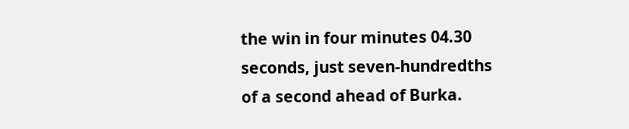the win in four minutes 04.30 seconds, just seven-hundredths of a second ahead of Burka.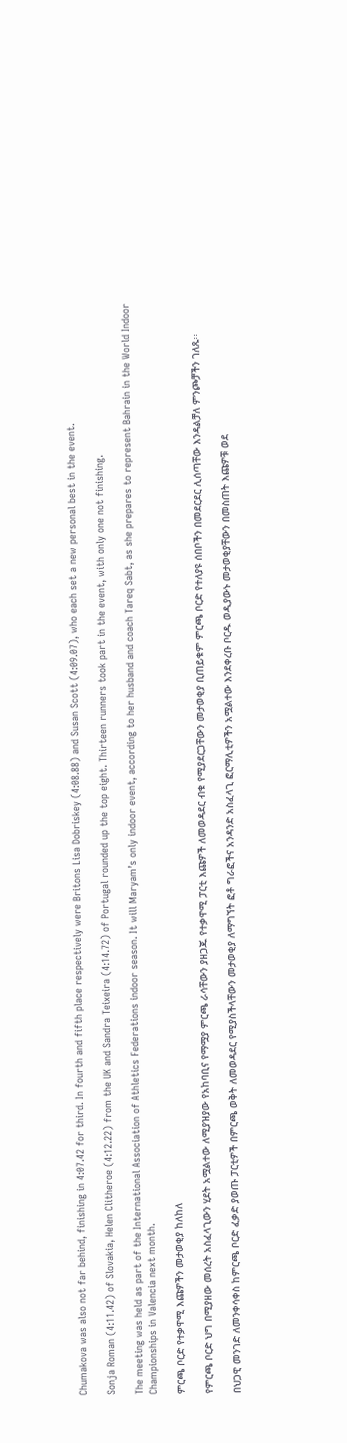Chumakova was also not far behind, finishing in 4:07.42 for third. In fourth and fifth place respectively were Britons Lisa Dobriskey (4:08.88) and Susan Scott (4:09.07), who each set a new personal best in the event.

Sonja Roman (4:11.42) of Slovakia, Helen Clitheroe (4:12.22) from the UK and Sandra Teixeira (4:14.72) of Portugal rounded up the top eight. Thirteen runners took part in the event, with only one not finishing.

The meeting was held as part of the International Association of Athletics Federations indoor season. It will Maryam’s only indoor event, according to her husband and coach Tareq Sabt, as she prepares to represent Bahrain in the World Indoor Championships in Valencia next month.

ምርጫ ቦርድ የተቃዋሚ እጩዎችን መታወቂያ ከለከለ

የምርጫ ቦርድ ህግ በሚያዘው መሰረት አስፈላጊውን ሂደት አሟልተው ለሚያዝያው የአከባቢና የማሟያ ምርጫ ራሳቸውን ያዘጋጁ የተቃዋሚ ፓርቲ እጩዎች ለመወዳደር ብቁ የሚያደርጋቸውን መታወቂያ ቢጠይቁም ምርጫ ቦርድ የተለያዩ ሰበቦችን በመደርደር ሊሰጣቸው እንዳልቻለ ምንጮቻችን ገለጹ፡፡

በህጋዊ መንገድ ለመንቀሳቀስ ከምርጫ ቦርድ ፈቃድ ያወጡ ፓርቲዎች በምርጫ ወቅት ለመወዳደር የሚያስችላቸውን መታወቂያ ለማግኘት ፎቶ ግራፎችና አንዳንድ አስፈላጊ ፎርማሊቲዎችን አሟልተው እንደቀረቡ ቦርዱ ወዲያውኑ መታወቂያቸውን በመስጠት እጩዎቹ ወደ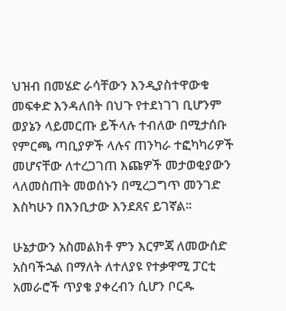ህዝብ በመሄድ ራሳቸውን እንዲያስተዋውቁ መፍቀድ እንዳለበት በህጉ የተደነገገ ቢሆንም ወያኔን ላይመርጡ ይችላሉ ተብለው በሚታሰቡ የምርጫ ጣቢያዎች ላሉና ጠንካራ ተፎካካሪዎች መሆናቸው ለተረጋገጠ እጩዎች መታወቂያውን ላለመስጠት መወሰኑን በሚረጋግጥ መንገድ እስካሁን በእንቢታው እንደጸና ይገኛል፡፡

ሁኔታውን አስመልክቶ ምን እርምጃ ለመውሰድ አስባችኋል በማለት ለተለያዩ የተቃዋሚ ፓርቲ አመራሮች ጥያቄ ያቀረብን ሲሆን ቦርዱ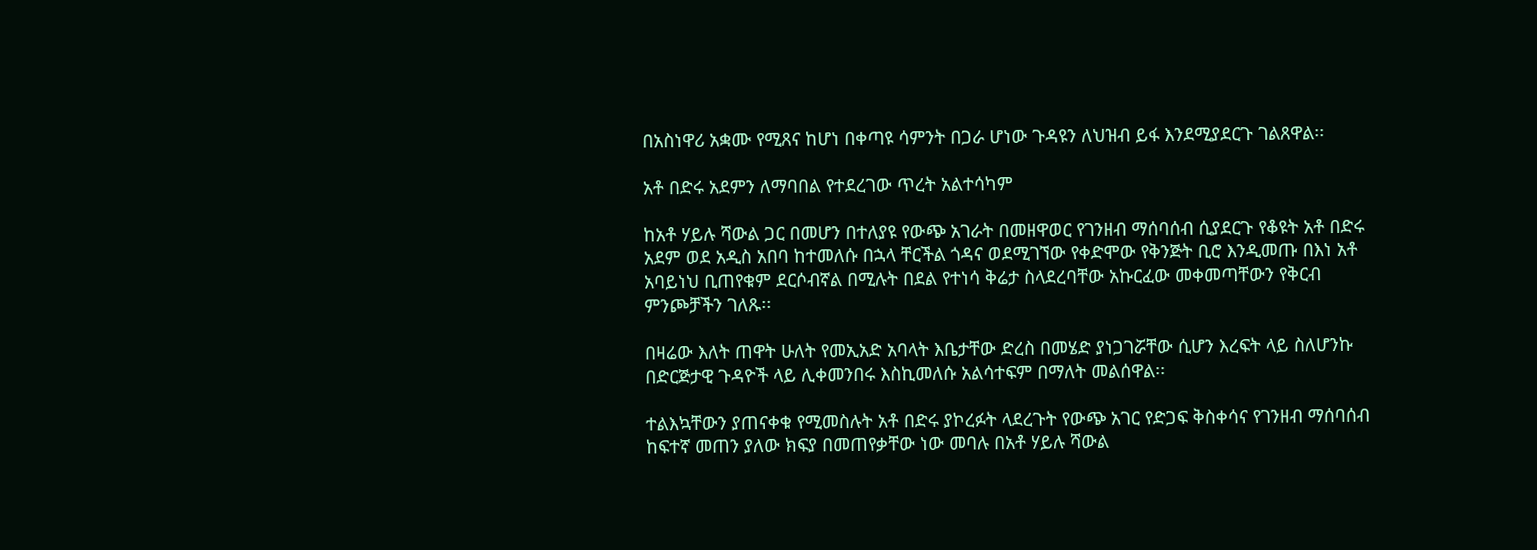በአስነዋሪ አቋሙ የሚጸና ከሆነ በቀጣዩ ሳምንት በጋራ ሆነው ጉዳዩን ለህዝብ ይፋ እንደሚያደርጉ ገልጸዋል፡፡

አቶ በድሩ አደምን ለማባበል የተደረገው ጥረት አልተሳካም

ከአቶ ሃይሉ ሻውል ጋር በመሆን በተለያዩ የውጭ አገራት በመዘዋወር የገንዘብ ማሰባሰብ ሲያደርጉ የቆዩት አቶ በድሩ አደም ወደ አዲስ አበባ ከተመለሱ በኋላ ቸርችል ጎዳና ወደሚገኘው የቀድሞው የቅንጅት ቢሮ እንዲመጡ በእነ አቶ አባይነህ ቢጠየቁም ደርሶብኛል በሚሉት በደል የተነሳ ቅሬታ ስላደረባቸው አኩርፈው መቀመጣቸውን የቅርብ ምንጮቻችን ገለጹ፡፡

በዛሬው እለት ጠዋት ሁለት የመኢአድ አባላት እቤታቸው ድረስ በመሄድ ያነጋገሯቸው ሲሆን እረፍት ላይ ስለሆንኩ በድርጅታዊ ጉዳዮች ላይ ሊቀመንበሩ እስኪመለሱ አልሳተፍም በማለት መልሰዋል፡፡

ተልእኳቸውን ያጠናቀቁ የሚመስሉት አቶ በድሩ ያኮረፉት ላደረጉት የውጭ አገር የድጋፍ ቅስቀሳና የገንዘብ ማሰባሰብ ከፍተኛ መጠን ያለው ክፍያ በመጠየቃቸው ነው መባሉ በአቶ ሃይሉ ሻውል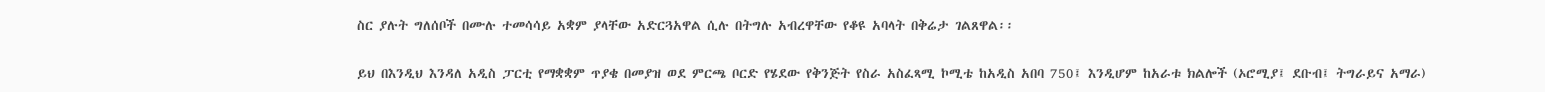ስር ያሉት ግለሰቦች በሙሉ ተመሳሳይ አቋም ያላቸው አድርጓአዋል ሲሉ በትግሉ አብረዋቸው የቆዩ አባላት በቅሬታ ገልጸዋል፡፡

ይህ በእንዲህ እንዳለ አዲስ ፓርቲ የማቋቋም ጥያቄ በመያዝ ወደ ምርጫ ቦርድ የሄደው የቅንጅት የስራ አስፈጻሚ ኮሚቴ ከአዲስ አበባ 750፤ እንዲሆም ከአራቱ ክልሎች (ኦሮሚያ፤ ደቡብ፤ ትግራይና አማራ)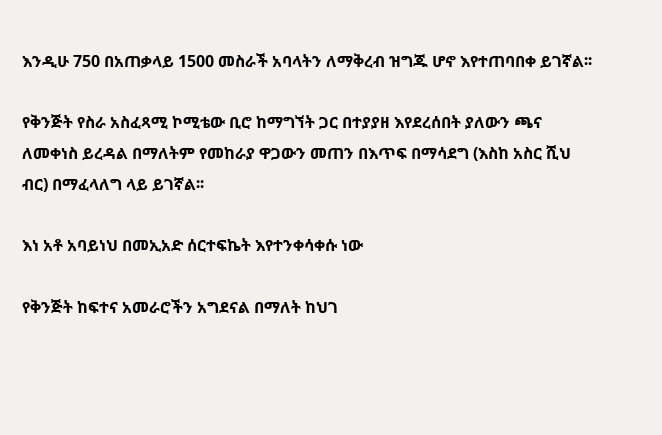እንዲሁ 750 በአጠቃላይ 1500 መስራች አባላትን ለማቅረብ ዝግጁ ሆኖ እየተጠባበቀ ይገኛል፡፡

የቅንጅት የስራ አስፈጻሚ ኮሚቴው ቢሮ ከማግኘት ጋር በተያያዘ እየደረሰበት ያለውን ጫና ለመቀነስ ይረዳል በማለትም የመከራያ ዋጋውን መጠን በእጥፍ በማሳደግ (እስከ አስር ሺህ ብር) በማፈላለግ ላይ ይገኛል፡፡

እነ አቶ አባይነህ በመኢአድ ሰርተፍኬት እየተንቀሳቀሱ ነው

የቅንጅት ከፍተና አመራሮችን አግደናል በማለት ከህገ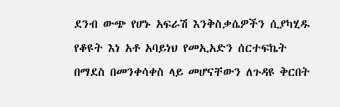ደንብ ውጭ የሆኑ አፍራሽ እንቅስቃሴዎችን ሲያካሂዱ የቆዩት እነ አቶ አባይነህ የመኢአድን ሰርተፍኬት በማደስ በመንቀሳቀስ ላይ መሆናቸውን ለጉዳዩ ቅርበት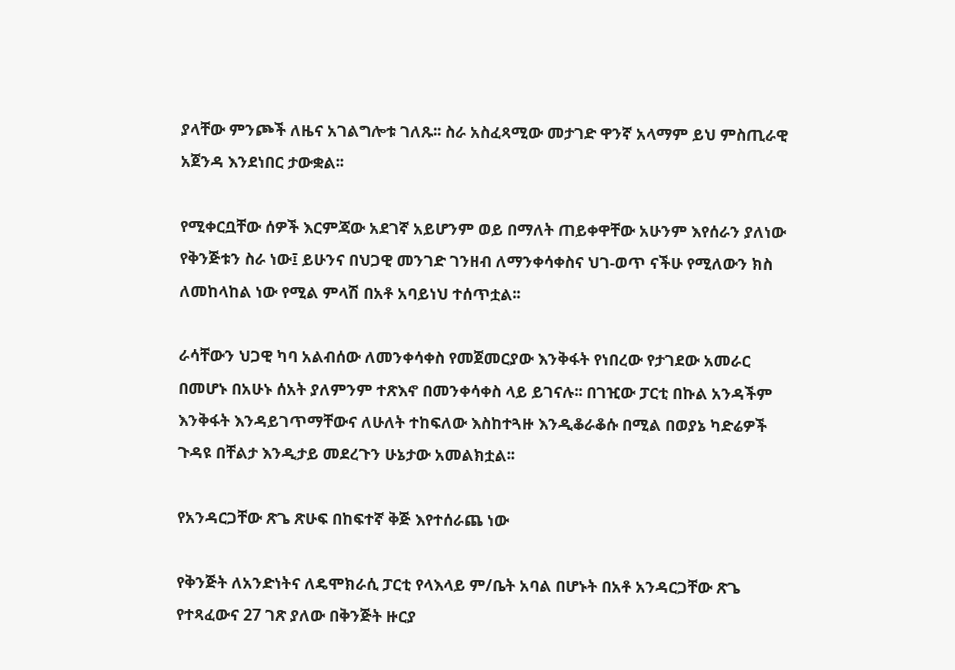ያላቸው ምንጮች ለዜና አገልግሎቱ ገለጹ፡፡ ስራ አስፈጻሚው መታገድ ዋንኛ አላማም ይህ ምስጢራዊ አጀንዳ እንደነበር ታውቋል፡፡

የሚቀርቧቸው ሰዎች እርምጃው አደገኛ አይሆንም ወይ በማለት ጠይቀዋቸው አሁንም እየሰራን ያለነው የቅንጅቱን ስራ ነው፤ ይሁንና በህጋዊ መንገድ ገንዘብ ለማንቀሳቀስና ህገ-ወጥ ናችሁ የሚለውን ክስ ለመከላከል ነው የሚል ምላሽ በአቶ አባይነህ ተሰጥቷል፡፡

ራሳቸውን ህጋዊ ካባ አልብሰው ለመንቀሳቀስ የመጀመርያው እንቅፋት የነበረው የታገደው አመራር በመሆኑ በአሁኑ ሰአት ያለምንም ተጽእኖ በመንቀሳቀስ ላይ ይገናሉ፡፡ በገዢው ፓርቲ በኩል አንዳችም እንቅፋት እንዳይገጥማቸውና ለሁለት ተከፍለው እስከተጓዙ እንዲቆራቆሱ በሚል በወያኔ ካድሬዎች ጉዳዩ በቸልታ እንዲታይ መደረጉን ሁኔታው አመልክቷል፡፡

የአንዳርጋቸው ጽጌ ጽሁፍ በከፍተኛ ቅጅ እየተሰራጨ ነው

የቅንጅት ለአንድነትና ለዴሞክራሲ ፓርቲ የላእላይ ም/ቤት አባል በሆኑት በአቶ አንዳርጋቸው ጽጌ የተጻፈውና 27 ገጽ ያለው በቅንጅት ዙርያ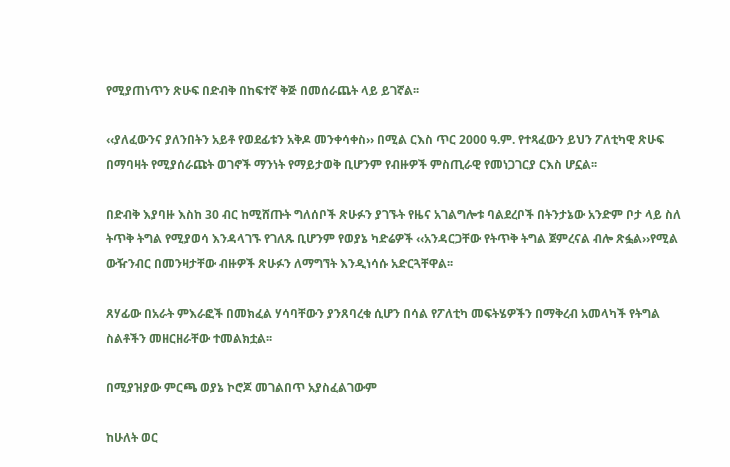የሚያጠነጥን ጽሁፍ በድብቅ በከፍተኛ ቅጅ በመሰራጨት ላይ ይገኛል፡፡

‹‹ያለፈውንና ያለንበትን አይቶ የወደፊቱን አቅዶ መንቀሳቀስ›› በሚል ርእስ ጥር 2000 ዓ.ም. የተጻፈውን ይህን ፖለቲካዊ ጽሁፍ በማባዛት የሚያሰራጩት ወገኖች ማንነት የማይታወቅ ቢሆንም የብዙዎች ምስጢራዊ የመነጋገርያ ርእስ ሆኗል፡፡

በድብቅ እያባዙ እስከ 30 ብር ከሚሸጡት ግለሰቦች ጽሁፉን ያገኙት የዜና አገልግሎቱ ባልደረቦች በትንታኔው አንድም ቦታ ላይ ስለ ትጥቅ ትግል የሚያወሳ እንዳላገኙ የገለጹ ቢሆንም የወያኔ ካድሬዎች ‹‹አንዳርጋቸው የትጥቅ ትግል ጀምረናል ብሎ ጽፏል››የሚል ውዥንብር በመንዛታቸው ብዙዎች ጽሁፉን ለማግኘት እንዲነሳሱ አድርጓቸዋል፡፡

ጸሃፊው በአራት ምእራፎች በመክፈል ሃሳባቸውን ያንጸባረቁ ሲሆን በሳል የፖለቲካ መፍትሄዎችን በማቅረብ አመላካች የትግል ስልቶችን መዘርዘራቸው ተመልክቷል፡፡

በሚያዝያው ምርጫ ወያኔ ኮሮጆ መገልበጥ አያስፈልገውም

ከሁለት ወር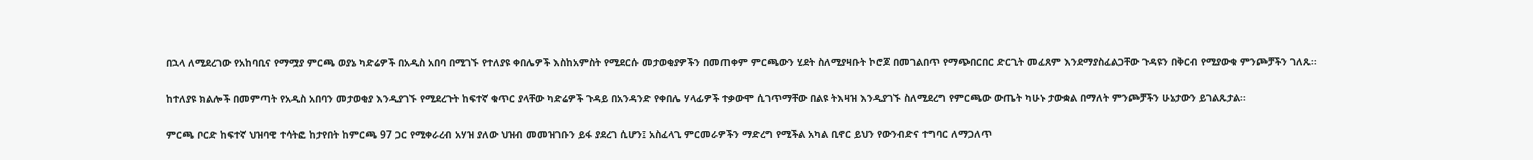በኋላ ለሚደረገው የአከባቢና የማሟያ ምርጫ ወያኔ ካድሬዎች በአዲስ አበባ በሚገኙ የተለያዩ ቀበሌዎች እስከአምስት የሚደርሱ መታወቂያዎችን በመጠቀም ምርጫውን ሂደት ስለሚያዛቡት ኮሮጆ በመገልበጥ የማጭበርበር ድርጊት መፈጸም እንደማያስፈልጋቸው ጉዳዩን በቅርብ የሚያውቁ ምንጮቻችን ገለጹ፡፡

ከተለያዩ ክልሎች በመምጣት የአዲስ አበባን መታወቂያ እንዲያገኙ የሚደረጉት ከፍተኛ ቁጥር ያላቸው ካድሬዎች ጉዳይ በአንዳንድ የቀበሌ ሃላፊዎች ተቃውሞ ሲገጥማቸው በልዩ ትእዛዝ እንዲያገኙ ስለሚደረግ የምርጫው ውጤት ካሁኑ ታውቋል በማለት ምንጮቻችን ሁኔታውን ይገልጹታል፡፡

ምርጫ ቦርድ ከፍተኛ ህዝባዊ ተሳትፎ ከታየበት ከምርጫ 97 ጋር የሚቀራረብ አሃዝ ያለው ህዝብ መመዝገቡን ይፋ ያደረገ ሲሆን፤ አስፈላጊ ምርመራዎችን ማድረግ የሚችል አካል ቢኖር ይህን የውንብድና ተግባር ለማጋለጥ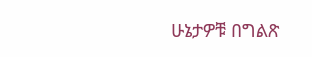ሁኔታዎቹ በግልጽ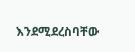እንደሚደረስባቸው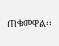ጠቁመዋል፡፡